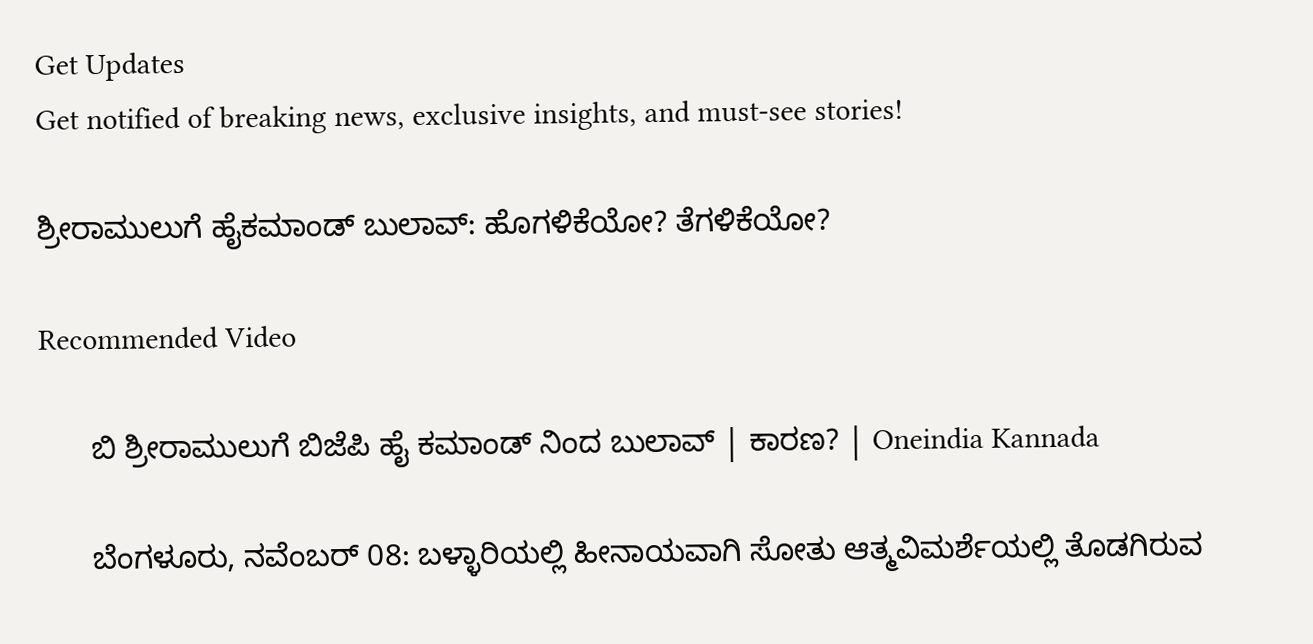Get Updates
Get notified of breaking news, exclusive insights, and must-see stories!

ಶ್ರೀರಾಮುಲುಗೆ ಹೈಕಮಾಂಡ್ ಬುಲಾವ್: ಹೊಗಳಿಕೆಯೋ? ತೆಗಳಿಕೆಯೋ?

Recommended Video

      ಬಿ ಶ್ರೀರಾಮುಲುಗೆ ಬಿಜೆಪಿ ಹೈ ಕಮಾಂಡ್ ನಿಂದ ಬುಲಾವ್ | ಕಾರಣ? | Oneindia Kannada

      ಬೆಂಗಳೂರು, ನವೆಂಬರ್ 08: ಬಳ್ಳಾರಿಯಲ್ಲಿ ಹೀನಾಯವಾಗಿ ಸೋತು ಆತ್ಮವಿಮರ್ಶೆಯಲ್ಲಿ ತೊಡಗಿರುವ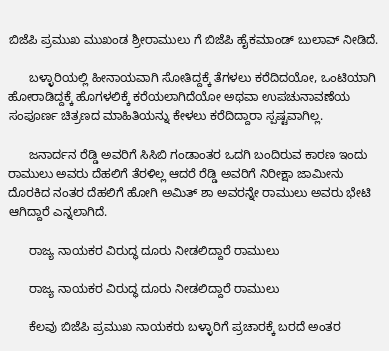ಬಿಜೆಪಿ ಪ್ರಮುಖ ಮುಖಂಡ ಶ್ರೀರಾಮುಲು ಗೆ ಬಿಜೆಪಿ ಹೈಕಮಾಂಡ್ ಬುಲಾವ್ ನೀಡಿದೆ.

      ಬಳ್ಳಾರಿಯಲ್ಲಿ ಹೀನಾಯವಾಗಿ ಸೋತಿದ್ದಕ್ಕೆ ತೆಗಳಲು ಕರೆದಿದಯೋ, ಒಂಟಿಯಾಗಿ ಹೋರಾಡಿದ್ದಕ್ಕೆ ಹೊಗಳಲಿಕ್ಕೆ ಕರೆಯಲಾಗಿದೆಯೋ ಅಥವಾ ಉಪಚುನಾವಣೆಯ ಸಂಪೂರ್ಣ ಚಿತ್ರಣದ ಮಾಹಿತಿಯನ್ನು ಕೇಳಲು ಕರೆದಿದ್ದಾರಾ ಸ್ಪಷ್ಟವಾಗಿಲ್ಲ.

      ಜನಾರ್ದನ ರೆಡ್ಡಿ ಅವರಿಗೆ ಸಿಸಿಬಿ ಗಂಡಾಂತರ ಒದಗಿ ಬಂದಿರುವ ಕಾರಣ ಇಂದು ರಾಮುಲು ಅವರು ದೆಹಲಿಗೆ ತೆರಳಿಲ್ಲ ಆದರೆ ರೆಡ್ಡಿ ಅವರಿಗೆ ನಿರೀಕ್ಷಾ ಜಾಮೀನು ದೊರಕಿದ ನಂತರ ದೆಹಲಿಗೆ ಹೋಗಿ ಅಮಿತ್ ಶಾ ಅವರನ್ನೇ ರಾಮುಲು ಅವರು ಭೇಟಿ ಆಗಿದ್ದಾರೆ ಎನ್ನಲಾಗಿದೆ.

      ರಾಜ್ಯ ನಾಯಕರ ವಿರುದ್ಧ ದೂರು ನೀಡಲಿದ್ದಾರೆ ರಾಮುಲು

      ರಾಜ್ಯ ನಾಯಕರ ವಿರುದ್ಧ ದೂರು ನೀಡಲಿದ್ದಾರೆ ರಾಮುಲು

      ಕೆಲವು ಬಿಜೆಪಿ ಪ್ರಮುಖ ನಾಯಕರು ಬಳ್ಳಾರಿಗೆ ಪ್ರಚಾರಕ್ಕೆ ಬರದೆ ಅಂತರ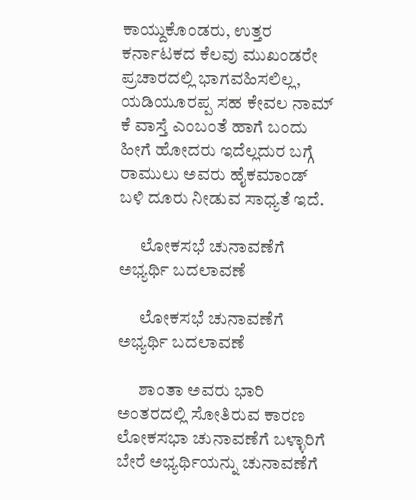ಕಾಯ್ದುಕೊಂಡರು, ಉತ್ತರ ಕರ್ನಾಟಕದ ಕೆಲವು ಮುಖಂಡರೇ ಪ್ರಚಾರದಲ್ಲಿ ಭಾಗವಹಿಸಲಿಲ್ಲ, ಯಡಿಯೂರಪ್ಪ ಸಹ ಕೇವಲ ನಾಮ್‌ ಕೆ ವಾಸ್ತೆ ಎಂಬಂತೆ ಹಾಗೆ ಬಂದು ಹೀಗೆ ಹೋದರು ಇದೆಲ್ಲದುರ ಬಗ್ಗೆ ರಾಮುಲು ಅವರು ಹೈಕಮಾಂಡ್‌ ಬಳಿ ದೂರು ನೀಡುವ ಸಾಧ್ಯತೆ ಇದೆ.

      ಲೋಕಸಭೆ ಚುನಾವಣೆಗೆ ಅಭ್ಯರ್ಥಿ ಬದಲಾವಣೆ

      ಲೋಕಸಭೆ ಚುನಾವಣೆಗೆ ಅಭ್ಯರ್ಥಿ ಬದಲಾವಣೆ

      ಶಾಂತಾ ಅವರು ಭಾರಿ ಅಂತರದಲ್ಲಿ ಸೋತಿರುವ ಕಾರಣ ಲೋಕಸಭಾ ಚುನಾವಣೆಗೆ ಬಳ್ಳಾರಿಗೆ ಬೇರೆ ಅಭ್ಯರ್ಥಿಯನ್ನು ಚುನಾವಣೆಗೆ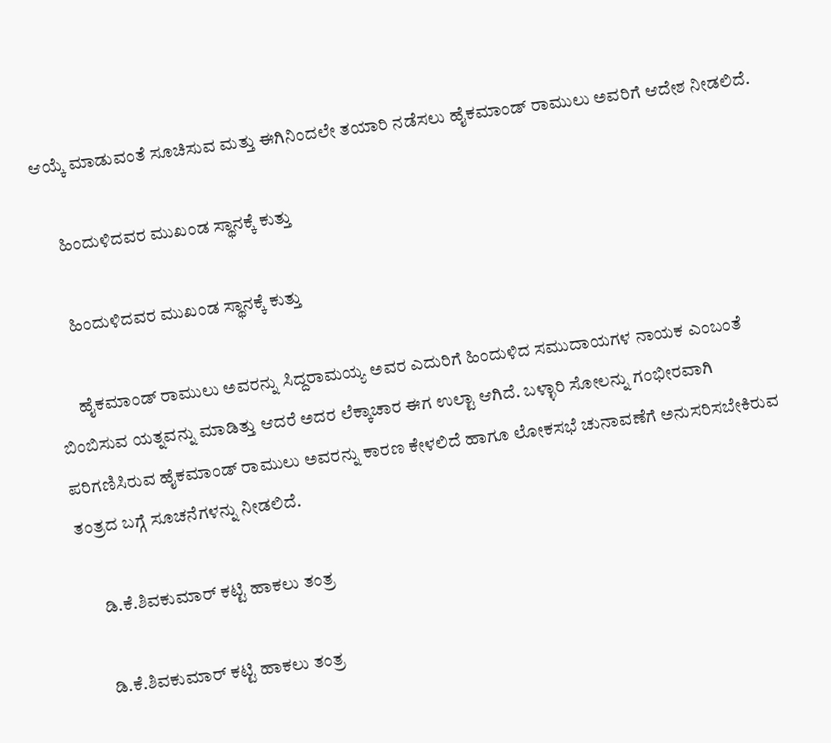ಆಯ್ಕೆ ಮಾಡುವಂತೆ ಸೂಚಿಸುವ ಮತ್ತು ಈಗಿನಿಂದಲೇ ತಯಾರಿ ನಡೆಸಲು ಹೈಕಮಾಂಡ್ ರಾಮುಲು ಅವರಿಗೆ ಆದೇಶ ನೀಡಲಿದೆ.

      ಹಿಂದುಳಿದವರ ಮುಖಂಡ ಸ್ಥಾನಕ್ಕೆ ಕುತ್ತು

      ಹಿಂದುಳಿದವರ ಮುಖಂಡ ಸ್ಥಾನಕ್ಕೆ ಕುತ್ತು

      ಹೈಕಮಾಂಡ್ ರಾಮುಲು ಅವರನ್ನು ಸಿದ್ದರಾಮಯ್ಯ ಅವರ ಎದುರಿಗೆ ಹಿಂದುಳಿದ ಸಮುದಾಯಗಳ ನಾಯಕ ಎಂಬಂತೆ ಬಿಂಬಿಸುವ ಯತ್ನವನ್ನು ಮಾಡಿತ್ತು ಆದರೆ ಅದರ ಲೆಕ್ಕಾಚಾರ ಈಗ ಉಲ್ಟಾ ಆಗಿದೆ. ಬಳ್ಳಾರಿ ಸೋಲನ್ನು ಗಂಭೀರವಾಗಿ ಪರಿಗಣಿಸಿರುವ ಹೈಕಮಾಂಡ್‌ ರಾಮುಲು ಅವರನ್ನು ಕಾರಣ ಕೇಳಲಿದೆ ಹಾಗೂ ಲೋಕಸಭೆ ಚುನಾವಣೆಗೆ ಅನುಸರಿಸಬೇಕಿರುವ ತಂತ್ರದ ಬಗ್ಗೆ ಸೂಚನೆಗಳನ್ನು ನೀಡಲಿದೆ.

      ಡಿ.ಕೆ.ಶಿವಕುಮಾರ್ ಕಟ್ಟಿ ಹಾಕಲು ತಂತ್ರ

      ಡಿ.ಕೆ.ಶಿವಕುಮಾರ್ ಕಟ್ಟಿ ಹಾಕಲು ತಂತ್ರ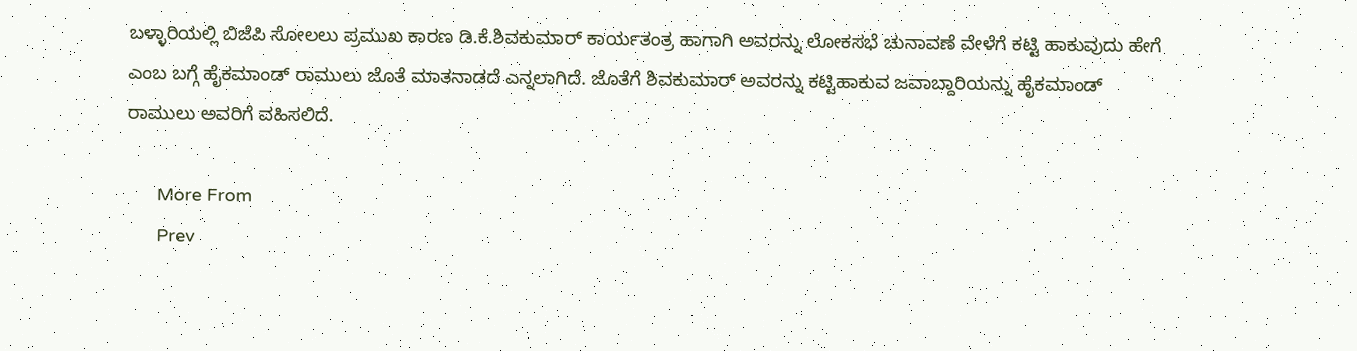ಬಳ್ಳಾರಿಯಲ್ಲಿ ಬಿಜೆಪಿ ಸೋಲಲು ಪ್ರಮುಖ ಕಾರಣ ಡಿ.ಕೆ.ಶಿವಕುಮಾರ್ ಕಾರ್ಯತಂತ್ರ ಹಾಗಾಗಿ ಅವರನ್ನು ಲೋಕಸಭೆ ಚುನಾವಣೆ ವೇಳೆಗೆ ಕಟ್ಟಿ ಹಾಕುವುದು ಹೇಗೆ ಎಂಬ ಬಗ್ಗೆ ಹೈಕಮಾಂಡ್‌ ರಾಮುಲು ಜೊತೆ ಮಾತನಾಡದೆ ಎನ್ನಲಾಗಿದೆ. ಜೊತೆಗೆ ಶಿವಕುಮಾರ್ ಅವರನ್ನು ಕಟ್ಟಿಹಾಕುವ ಜವಾಬ್ದಾರಿಯನ್ನು ಹೈಕಮಾಂಡ್‌ ರಾಮುಲು ಅವರಿಗೆ ವಹಿಸಲಿದೆ.

      More From
      Prev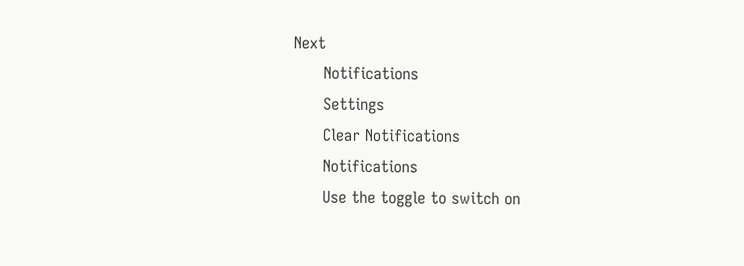Next
      Notifications
      Settings
      Clear Notifications
      Notifications
      Use the toggle to switch on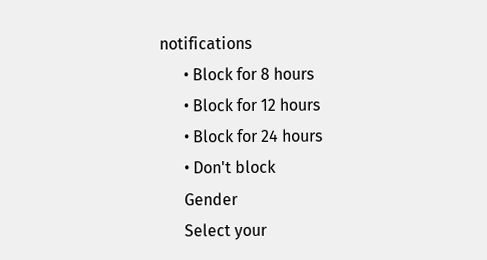notifications
      • Block for 8 hours
      • Block for 12 hours
      • Block for 24 hours
      • Don't block
      Gender
      Select your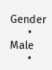Gender
      • Male
      •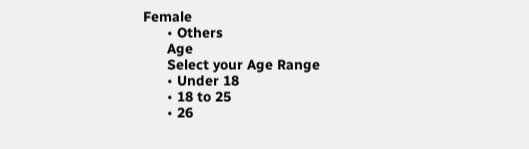Female
      • Others
      Age
      Select your Age Range
      • Under 18
      • 18 to 25
      • 26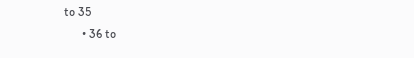to 35
      • 36 to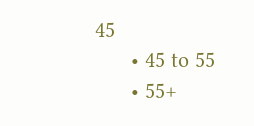45
      • 45 to 55
      • 55+